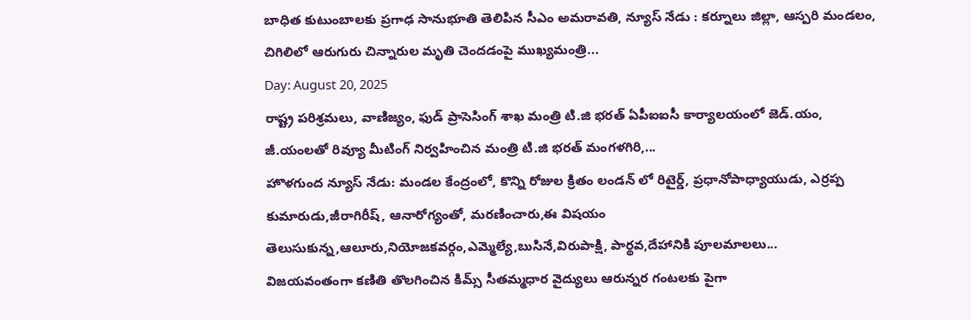బాధిత కుటుంబాలకు ప్రగాఢ సానుభూతి తెలిపిన సీఎం అమరావతి, న్యూస్ నేడు : కర్నూలు జిల్లా, ఆస్పరి మండలం, చిగిలిలో ఆరుగురు చిన్నారుల మృతి చెందడంపై ముఖ్యమంత్రి...
Day: August 20, 2025
రాష్ట్ర పరిశ్రమలు, వాణిజ్యం, ఫుడ్ ప్రాసెసింగ్ శాఖ మంత్రి టి.జి భరత్ ఏపీఐఐసీ కార్యాలయంలో జెడ్.యం, జీ.యంలతో రివ్యూ మీటింగ్ నిర్వహించిన మంత్రి టి.జి భరత్ మంగళగిరి,...
హొళగుంద న్యూస్ నేడు: మండల కేంద్రంలో, కొన్ని రోజుల క్రితం లండన్ లో రిటైర్డ్, ప్రధానోపాధ్యాయుడు, ఎర్రప్ప కుమారుడు,జీరాగిరీష్, ఆనారోగ్యంతో, మరణించారు,ఈ విషయం తెలుసుకున్న,ఆలూరు,నియోజకవర్గం,ఎమ్మెల్యే,బుసినే,విరుపాక్షి, పార్థవ,దేహానికి పూలమాలలు...
విజయవంతంగా కణితి తొలగించిన కిమ్స్ సీతమ్మధార వైద్యులు ఆరున్నర గంటలకు పైగా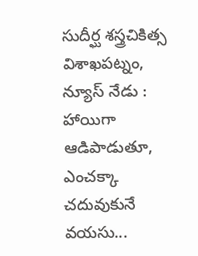సుదీర్ఘ శస్త్రచికిత్స విశాఖపట్నం, న్యూస్ నేడు : హాయిగా ఆడిపాడుతూ, ఎంచక్కా చదువుకునే వయసు...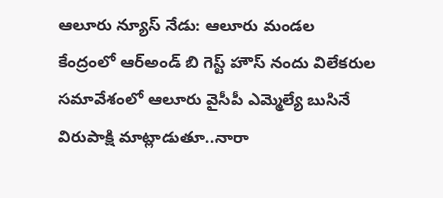ఆలూరు న్యూస్ నేడు: ఆలూరు మండల కేంద్రంలో ఆర్అండ్ బి గెస్ట్ హౌస్ నందు విలేకరుల సమావేశంలో ఆలూరు వైసీపీ ఎమ్మెల్యే బుసినే విరుపాక్షి మాట్లాడుతూ..నారా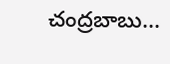చంద్రబాబు...